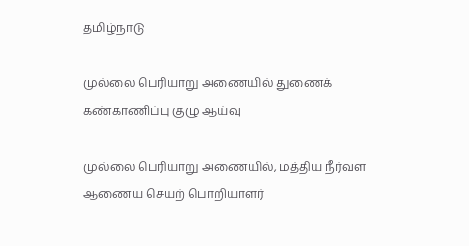தமிழ்நாடு

முல்லை பெரியாறு அணையில் துணைக் கண்காணிப்பு குழு ஆய்வு

முல்லை பெரியாறு அணையில், மத்திய நீர்வள ஆணைய செயற் பொறியாளர்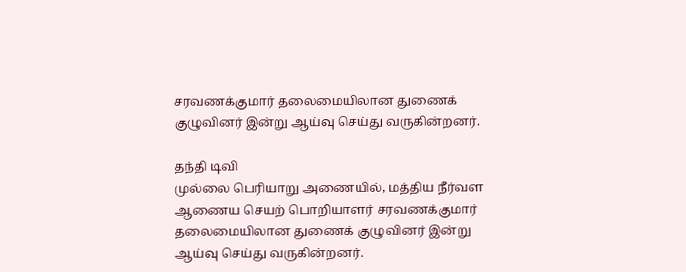சரவணக்குமார் தலைமையிலான துணைக் குழுவினர் இன்று ஆய்வு செய்து வருகின்றனர்.

தந்தி டிவி
முல்லை பெரியாறு அணையில், மத்திய நீர்வள ஆணைய செயற் பொறியாளர் சரவணக்குமார் தலைமையிலான துணைக் குழுவினர் இன்று ஆய்வு செய்து வருகின்றனர்.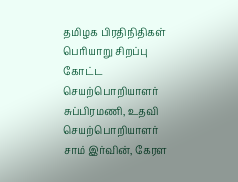தமிழக பிரதிநிதிகள் பெரியாறு சிறப்பு கோட்ட செயற்பொறியாளர் சுப்பிரமணி, உதவி செயற்பொறியாளர் சாம் இர்வின், கேரள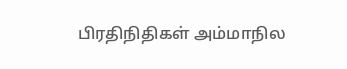பிரதிநிதிகள் அம்மாநில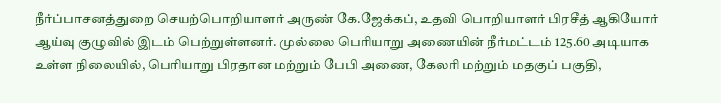நீர்ப்பாசனத்துறை செயற்பொறியாளர் அருண் கே.ஜேக்கப், உதவி பொறியாளர் பிரசீத் ஆகியோர் ஆய்வு குழுவில் இடம் பெற்றுள்ளனர். முல்லை பெரியாறு அணையின் நீர்மட்டம் 125.60 அடியாக உள்ள நிலையில், பெரியாறு பிரதான மற்றும் பேபி அணை, கேலரி மற்றும் மதகுப் பகுதி,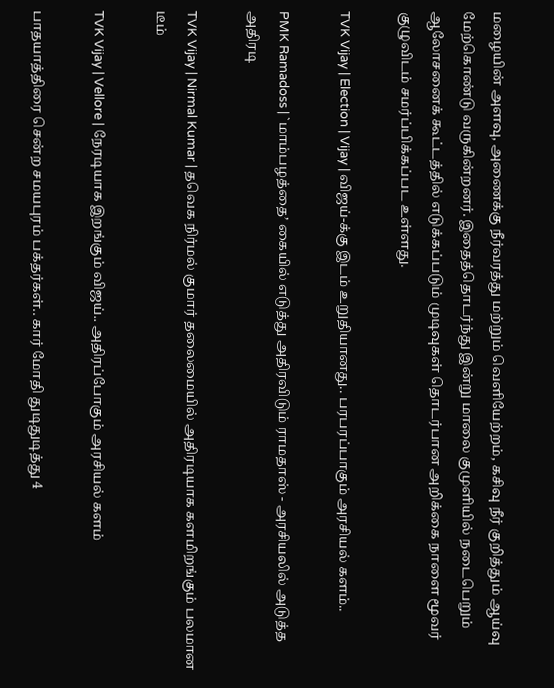மழையின் அளவு, அணைக்கு நீர்வரத்து மற்றும் வெளியேற்றம், கசிவு நீர் குறித்தும் ஆய்வு மேற்கொண்டு வருகின்றனர். இதைத்தொடர்ந்து இன்று மாலை குமுளியில் நடைபெறும் ஆலோசனைக் கூட்டத்தில் எடுக்கப்படும் முடிவுகள் தொடர்பான அறிக்கை நாளை மூவர் குழுவிடம் சமர்ப்பிக்கப்பட உள்ளது.

TVK Vijay | Election | Vijay | விஜய்-க்கு இடம் உறுதியானது.. பரபரப்பாகும் அரசியல் களம்..

PMK Ramadoss | `மாம்பழத்தை’ கையில் எடுத்து அதிரவிடும் ராமதாஸ் - அரசியலில் அடுத்த அதிரடி

TVK Vijay | Nirmal Kumar | தவெக நிர்மல் குமார் தலைமையில் அதிரடியாக களமிறங்கும் பலமான டீம்

TVK Vijay | Vellore | நேரடியாக இறங்கும் விஜய்.. அதிரப்போகும் அரசியல் களம்

பாதயாத்திரை சென்ற சமயபுரம் பக்தர்கள்.. கார் மோதி துடிதுடித்து 4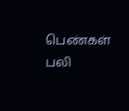பெண்கள் பலி